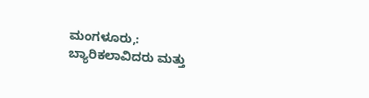ಮಂಗಳೂರು,: ಬ್ಯಾರಿಕಲಾವಿದರು ಮತ್ತು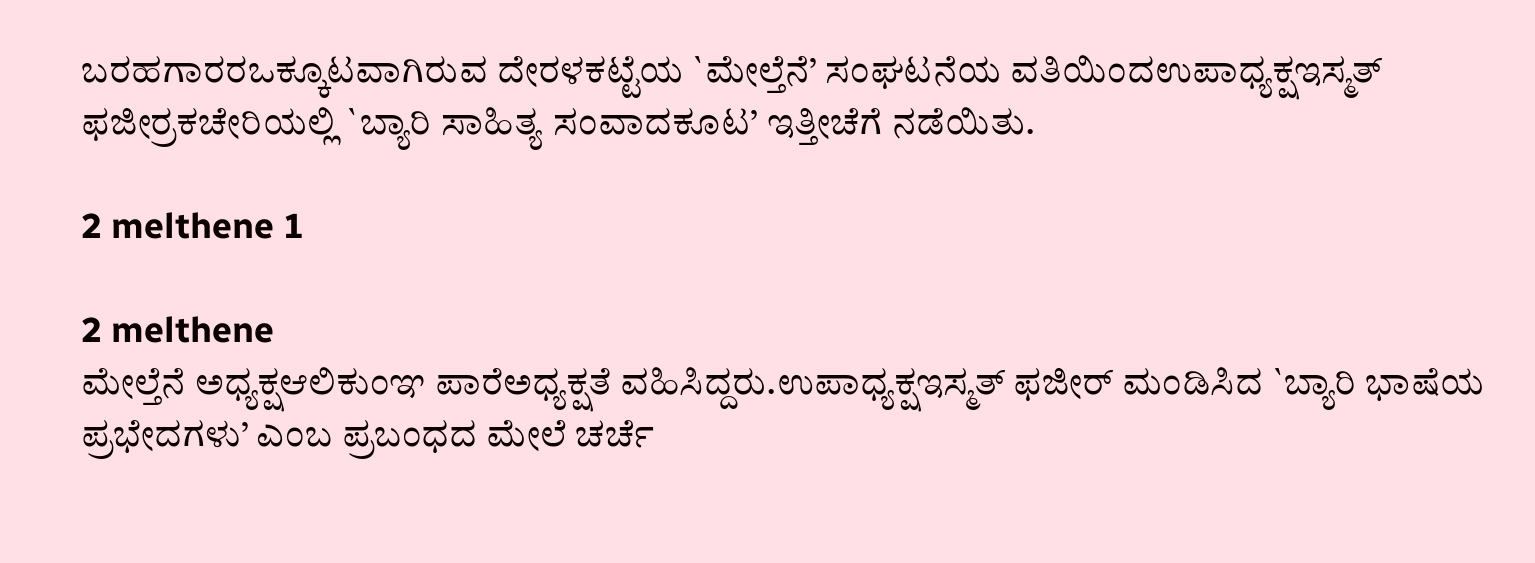ಬರಹಗಾರರಒಕ್ಕೂಟವಾಗಿರುವ ದೇರಳಕಟ್ಟೆಯ `ಮೇಲ್ತೆನೆ’ ಸಂಘಟನೆಯ ವತಿಯಿಂದಉಪಾಧ್ಯಕ್ಷಇಸ್ಮತ್ ಫಜೀರ್‍ರಕಚೇರಿಯಲ್ಲಿ `ಬ್ಯಾರಿ ಸಾಹಿತ್ಯ ಸಂವಾದಕೂಟ’ ಇತ್ತೀಚೆಗೆ ನಡೆಯಿತು.

2 melthene 1

2 melthene
ಮೇಲ್ತೆನೆ ಅಧ್ಯಕ್ಷಆಲಿಕುಂಞ ಪಾರೆಅಧ್ಯಕ್ಷತೆ ವಹಿಸಿದ್ದರು.ಉಪಾಧ್ಯಕ್ಷಇಸ್ಮತ್ ಫಜೀರ್ ಮಂಡಿಸಿದ `ಬ್ಯಾರಿ ಭಾಷೆಯ ಪ್ರಭೇದಗಳು’ ಎಂಬ ಪ್ರಬಂಧದ ಮೇಲೆ ಚರ್ಚೆ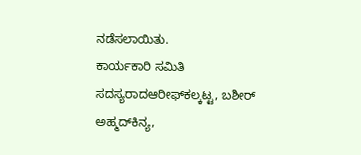ನಡೆಸಲಾಯಿತು.
ಕಾರ್ಯಕಾರಿ ಸಮಿತಿ ಸದಸ್ಯರಾದಆರೀಫ್‍ಕಲ್ಕಟ್ಟ, ಬಶೀರ್ ಅಹ್ಮದ್‍ಕಿನ್ಯ,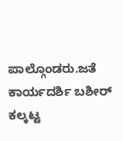ಪಾಲ್ಗೊಂಡರು.ಜತೆ ಕಾರ್ಯದರ್ಶಿ ಬಶೀರ್ ಕಲ್ಕಟ್ಟ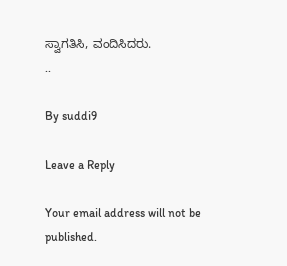ಸ್ವಾಗತಿಸಿ, ವಂದಿಸಿದರು.
..

By suddi9

Leave a Reply

Your email address will not be published.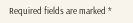Required fields are marked *